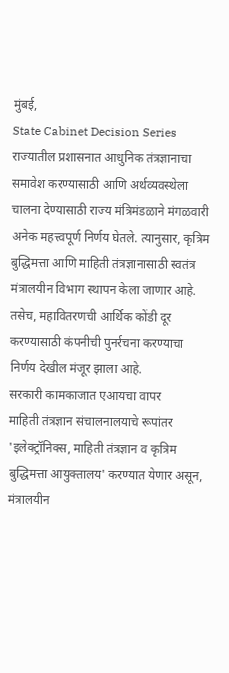मुंबई,
State Cabinet Decision Series राज्यातील प्रशासनात आधुनिक तंत्रज्ञानाचा समावेश करण्यासाठी आणि अर्थव्यवस्थेला चालना देण्यासाठी राज्य मंत्रिमंडळाने मंगळवारी अनेक महत्त्वपूर्ण निर्णय घेतले. त्यानुसार, कृत्रिम बुद्धिमत्ता आणि माहिती तंत्रज्ञानासाठी स्वतंत्र मंत्रालयीन विभाग स्थापन केला जाणार आहे. तसेच, महावितरणची आर्थिक कोंडी दूर करण्यासाठी कंपनीची पुनर्रचना करण्याचा निर्णय देखील मंजूर झाला आहे.
सरकारी कामकाजात एआयचा वापर
माहिती तंत्रज्ञान संचालनालयाचे रूपांतर 'इलेक्ट्रॉनिक्स, माहिती तंत्रज्ञान व कृत्रिम बुद्धिमत्ता आयुक्तालय' करण्यात येणार असून, मंत्रालयीन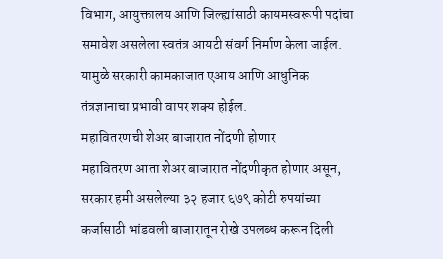विभाग, आयुक्तालय आणि जिल्ह्यांसाठी कायमस्वरूपी पदांचा समावेश असलेला स्वतंत्र आयटी संवर्ग निर्माण केला जाईल. यामुळे सरकारी कामकाजात एआय आणि आधुनिक तंत्रज्ञानाचा प्रभावी वापर शक्य होईल.
महावितरणची शेअर बाजारात नोंदणी होणार
महावितरण आता शेअर बाजारात नोंदणीकृत होणार असून, सरकार हमी असलेल्या ३२ हजार ६७९ कोटी रुपयांच्या कर्जासाठी भांडवली बाजारातून रोखे उपलब्ध करून दिली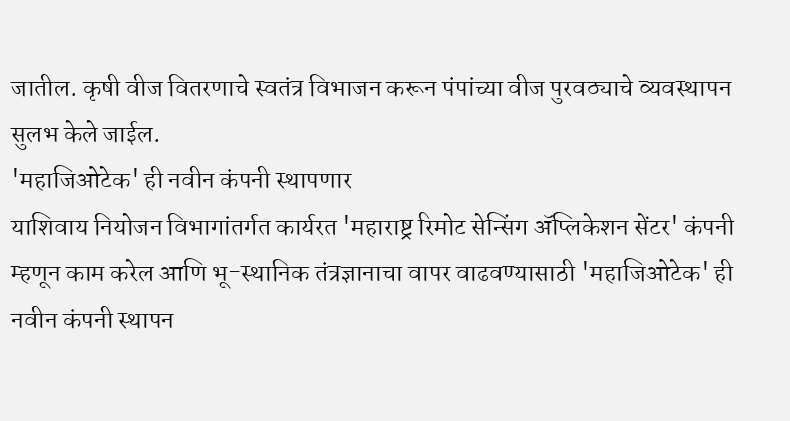जातील. कृषी वीज वितरणाचे स्वतंत्र विभाजन करून पंपांच्या वीज पुरवठ्याचे व्यवस्थापन सुलभ केले जाईल.
'महाजिओटेक' ही नवीन कंपनी स्थापणार
याशिवाय नियोजन विभागांतर्गत कार्यरत 'महाराष्ट्र रिमोट सेन्सिंग ॲप्लिकेशन सेंटर' कंपनी म्हणून काम करेल आणि भू-स्थानिक तंत्रज्ञानाचा वापर वाढवण्यासाठी 'महाजिओटेक' ही नवीन कंपनी स्थापन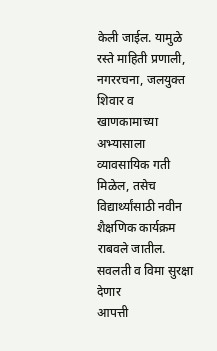केली जाईल. यामुळे रस्ते माहिती प्रणाली, नगररचना, जलयुक्त शिवार व खाणकामाच्या अभ्यासाला व्यावसायिक गती मिळेल, तसेच विद्यार्थ्यांसाठी नवीन शैक्षणिक कार्यक्रम राबवले जातील.
सवलती व विमा सुरक्षा देणार
आपत्ती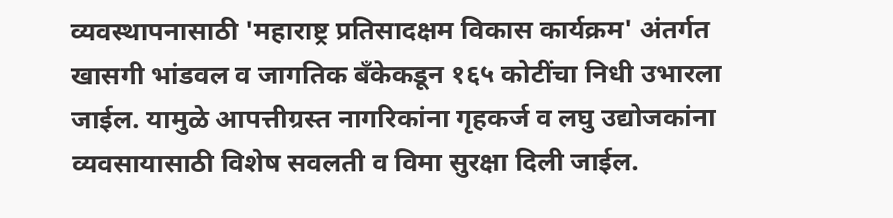व्यवस्थापनासाठी 'महाराष्ट्र प्रतिसादक्षम विकास कार्यक्रम' अंतर्गत खासगी भांडवल व जागतिक बँकेकडून १६५ कोटींचा निधी उभारला जाईल. यामुळे आपत्तीग्रस्त नागरिकांना गृहकर्ज व लघु उद्योजकांना व्यवसायासाठी विशेष सवलती व विमा सुरक्षा दिली जाईल.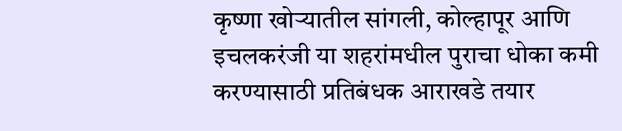कृष्णा खोऱ्यातील सांगली, कोल्हापूर आणि इचलकरंजी या शहरांमधील पुराचा धोका कमी करण्यासाठी प्रतिबंधक आराखडे तयार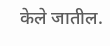केले जातील.